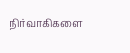நிர்வாகிகளை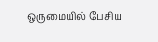ஒருமையில் பேசிய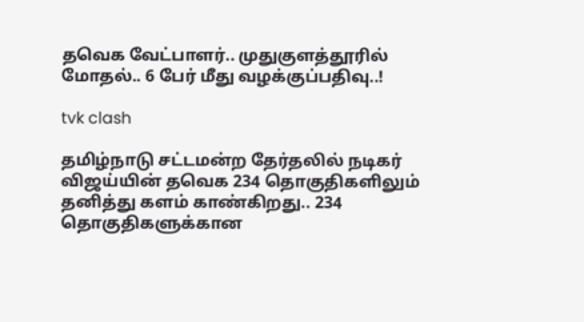தவெக வேட்பாளர்.. முதுகுளத்தூரில் மோதல்.. 6 பேர் மீது வழக்குப்பதிவு..!

tvk clash

தமிழ்நாடு சட்டமன்ற தேர்தலில் நடிகர் விஜய்யின் தவெக 234 தொகுதிகளிலும் தனித்து களம் காண்கிறது.. 234 தொகுதிகளுக்கான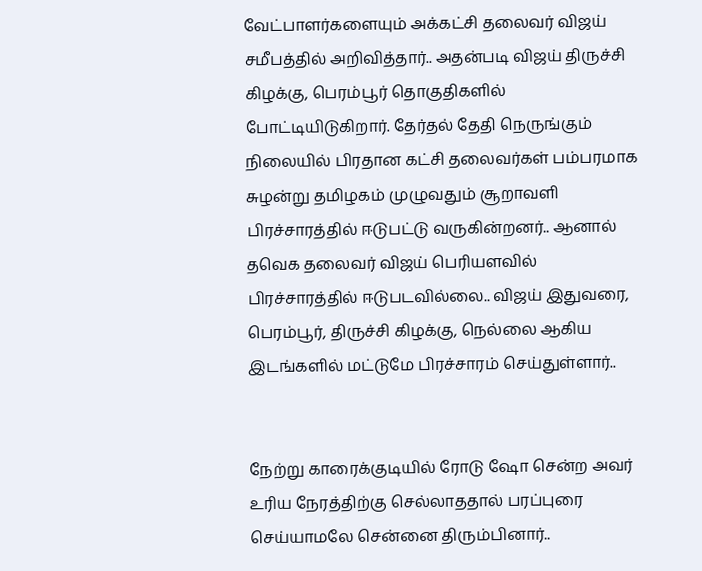வேட்பாளர்களையும் அக்கட்சி தலைவர் விஜய் சமீபத்தில் அறிவித்தார்.. அதன்படி விஜய் திருச்சி கிழக்கு, பெரம்பூர் தொகுதிகளில் போட்டியிடுகிறார். தேர்தல் தேதி நெருங்கும் நிலையில் பிரதான கட்சி தலைவர்கள் பம்பரமாக சுழன்று தமிழகம் முழுவதும் சூறாவளி பிரச்சாரத்தில் ஈடுபட்டு வருகின்றனர்.. ஆனால் தவெக தலைவர் விஜய் பெரியளவில் பிரச்சாரத்தில் ஈடுபடவில்லை.. விஜய் இதுவரை, பெரம்பூர், திருச்சி கிழக்கு, நெல்லை ஆகிய இடங்களில் மட்டுமே பிரச்சாரம் செய்துள்ளார்..


நேற்று காரைக்குடியில் ரோடு ஷோ சென்ற அவர் உரிய நேரத்திற்கு செல்லாததால் பரப்புரை செய்யாமலே சென்னை திரும்பினார்..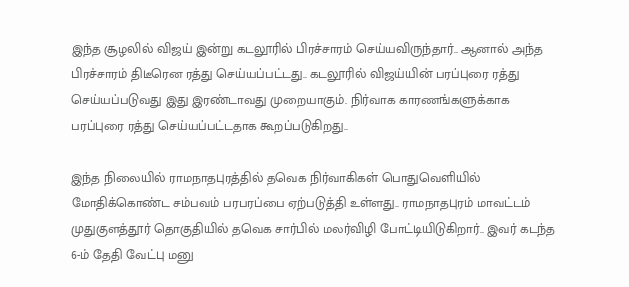இந்த சூழலில் விஜய் இன்று கடலூரில் பிரச்சாரம் செய்யவிருந்தார்.. ஆனால் அந்த பிரச்சாரம் திடீரென ரத்து செய்யப்பட்டது.. கடலூரில் விஜய்யின் பரப்புரை ரத்து செய்யப்படுவது இது இரண்டாவது முறையாகும். நிர்வாக காரணங்களுக்காக பரப்புரை ரத்து செய்யப்பட்டதாக கூறப்படுகிறது..

இந்த நிலையில் ராமநாதபுரத்தில் தவெக நிர்வாகிகள் பொதுவெளியில் மோதிக்கொண்ட சம்பவம் பரபரப்பை ஏற்படுத்தி உள்ளது.. ராமநாதபுரம் மாவட்டம் முதுகுளத்தூர் தொகுதியில் தவெக சார்பில் மலர்விழி போட்டியிடுகிறார்.. இவர் கடந்த 6-ம் தேதி வேட்பு மனு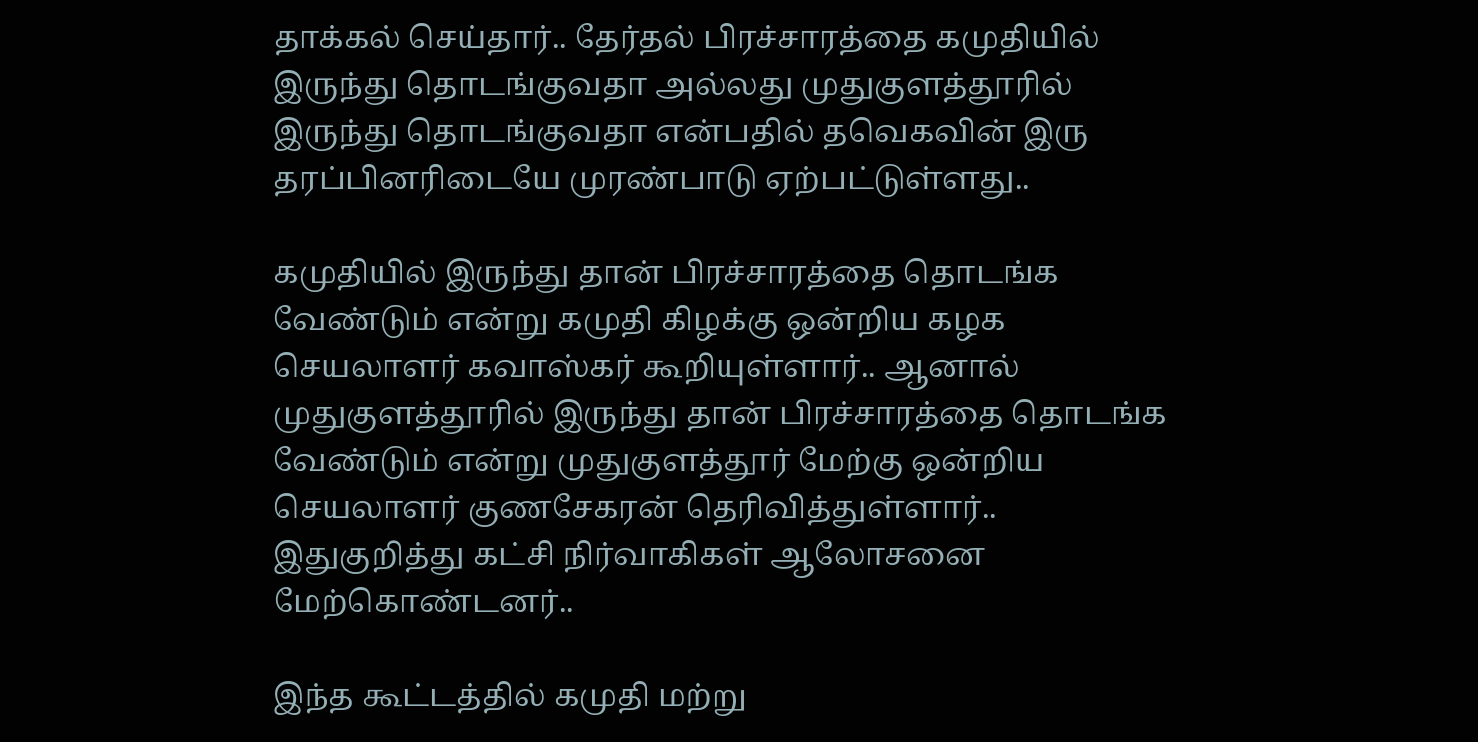தாக்கல் செய்தார்.. தேர்தல் பிரச்சாரத்தை கமுதியில் இருந்து தொடங்குவதா அல்லது முதுகுளத்தூரில் இருந்து தொடங்குவதா என்பதில் தவெகவின் இரு தரப்பினரிடையே முரண்பாடு ஏற்பட்டுள்ளது..

கமுதியில் இருந்து தான் பிரச்சாரத்தை தொடங்க வேண்டும் என்று கமுதி கிழக்கு ஒன்றிய கழக செயலாளர் கவாஸ்கர் கூறியுள்ளார்.. ஆனால் முதுகுளத்தூரில் இருந்து தான் பிரச்சாரத்தை தொடங்க வேண்டும் என்று முதுகுளத்தூர் மேற்கு ஒன்றிய செயலாளர் குணசேகரன் தெரிவித்துள்ளார்.. இதுகுறித்து கட்சி நிர்வாகிகள் ஆலோசனை மேற்கொண்டனர்..

இந்த கூட்டத்தில் கமுதி மற்று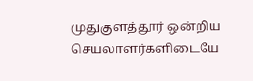முதுகுளத்தூர் ஒன்றிய செயலாளர்களிடையே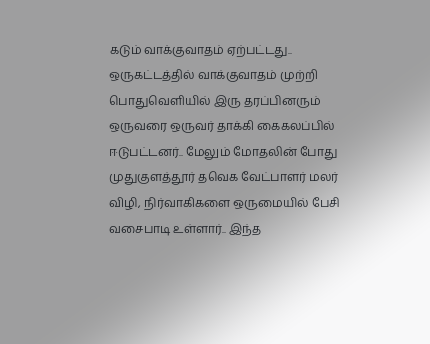கடும் வாக்குவாதம் ஏற்பட்டது.. ஒருகட்டத்தில் வாக்குவாதம் முற்றி பொதுவெளியில் இரு தரப்பினரும் ஒருவரை ஒருவர் தாக்கி கைகலப்பில் ஈடுபட்டனர்.. மேலும் மோதலின் போது முதுகுளத்தூர் தவெக வேட்பாளர் மலர் விழி, நிர்வாகிகளை ஒருமையில் பேசி வசைபாடி உள்ளார்.. இந்த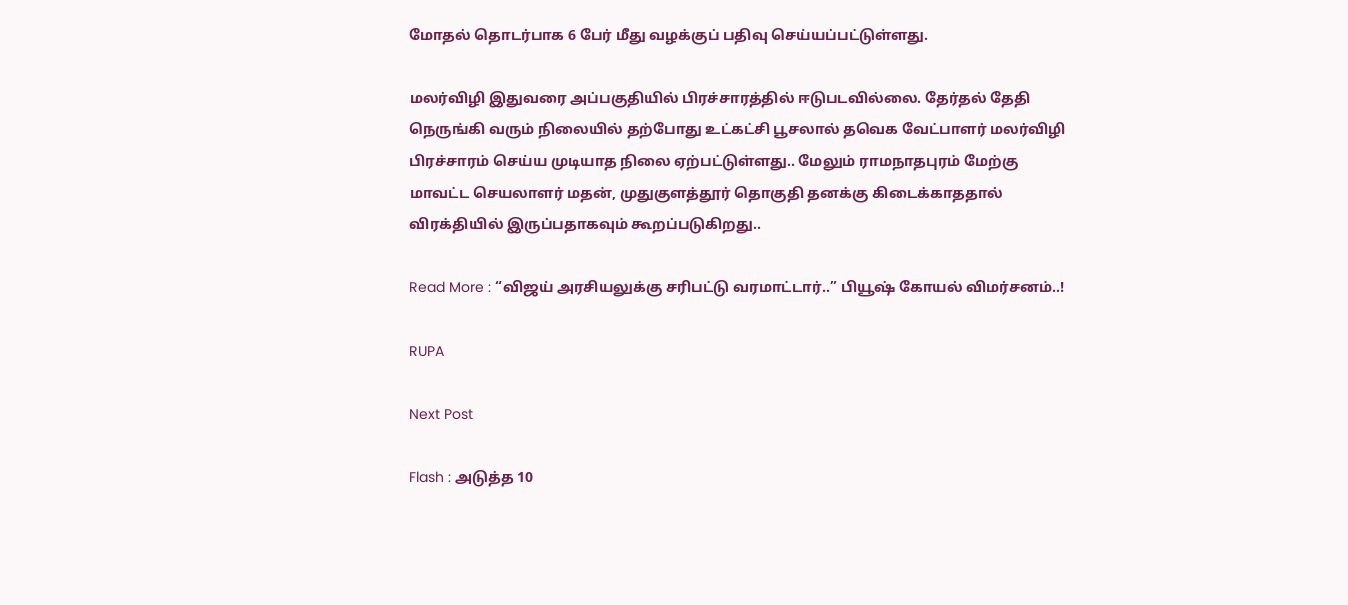மோதல் தொடர்பாக 6 பேர் மீது வழக்குப் பதிவு செய்யப்பட்டுள்ளது.

மலர்விழி இதுவரை அப்பகுதியில் பிரச்சாரத்தில் ஈடுபடவில்லை. தேர்தல் தேதி நெருங்கி வரும் நிலையில் தற்போது உட்கட்சி பூசலால் தவெக வேட்பாளர் மலர்விழி பிரச்சாரம் செய்ய முடியாத நிலை ஏற்பட்டுள்ளது.. மேலும் ராமநாதபுரம் மேற்கு மாவட்ட செயலாளர் மதன், முதுகுளத்தூர் தொகுதி தனக்கு கிடைக்காததால் விரக்தியில் இருப்பதாகவும் கூறப்படுகிறது..

Read More : “விஜய் அரசியலுக்கு சரிபட்டு வரமாட்டார்..” பியூஷ் கோயல் விமர்சனம்..!

RUPA

Next Post

Flash : அடுத்த 10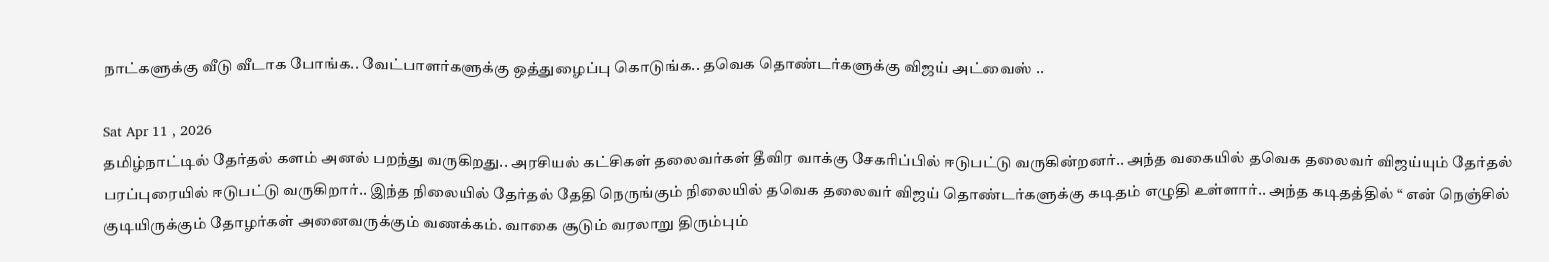நாட்களுக்கு வீடு வீடாக போங்க.. வேட்பாளர்களுக்கு ஒத்துழைப்பு கொடுங்க.. தவெக தொண்டர்களுக்கு விஜய் அட்வைஸ் ..

Sat Apr 11 , 2026
தமிழ்நாட்டில் தேர்தல் களம் அனல் பறந்து வருகிறது.. அரசியல் கட்சிகள் தலைவர்கள் தீவிர வாக்கு சேகரிப்பில் ஈடுபட்டு வருகின்றனர்.. அந்த வகையில் தவெக தலைவர் விஜய்யும் தேர்தல் பரப்புரையில் ஈடுபட்டு வருகிறார்.. இந்த நிலையில் தேர்தல் தேதி நெருங்கும் நிலையில் தவெக தலைவர் விஜய் தொண்டர்களுக்கு கடிதம் எழுதி உள்ளார்.. அந்த கடிதத்தில் “ என் நெஞ்சில் குடியிருக்கும் தோழர்கள் அனைவருக்கும் வணக்கம். வாகை சூடும் வரலாறு திரும்பும்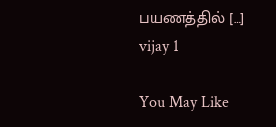பயணத்தில் […]
vijay 1

You May Like